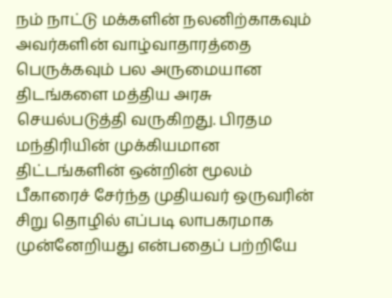நம் நாட்டு மக்களின் நலனிற்காகவும் அவர்களின் வாழ்வாதாரத்தை பெருக்கவும் பல அருமையான திடங்களை மத்திய அரசு செயல்படுத்தி வருகிறது. பிரதம மந்திரியின் முக்கியமான திட்டங்களின் ஒன்றின் மூலம் பீகாரைச் சேர்ந்த முதியவர் ஒருவரின் சிறு தொழில் எப்படி லாபகரமாக முன்னேறியது என்பதைப் பற்றியே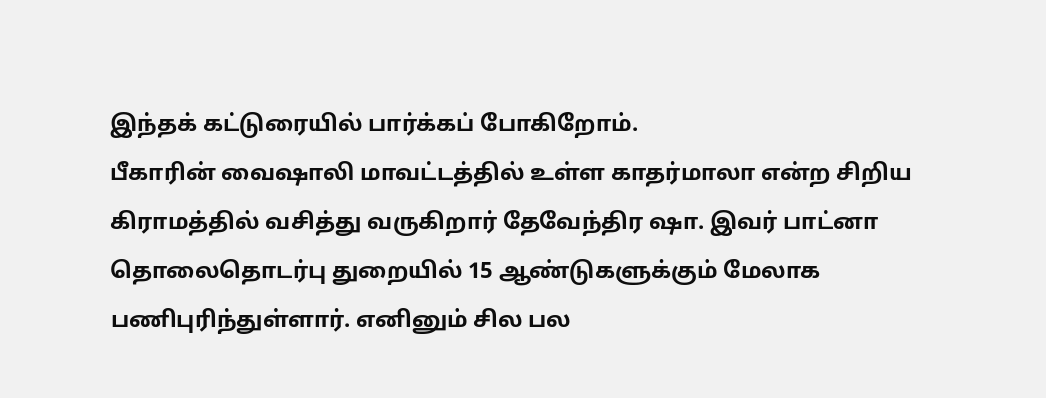இந்தக் கட்டுரையில் பார்க்கப் போகிறோம்.
பீகாரின் வைஷாலி மாவட்டத்தில் உள்ள காதர்மாலா என்ற சிறிய கிராமத்தில் வசித்து வருகிறார் தேவேந்திர ஷா. இவர் பாட்னா தொலைதொடர்பு துறையில் 15 ஆண்டுகளுக்கும் மேலாக பணிபுரிந்துள்ளார். எனினும் சில பல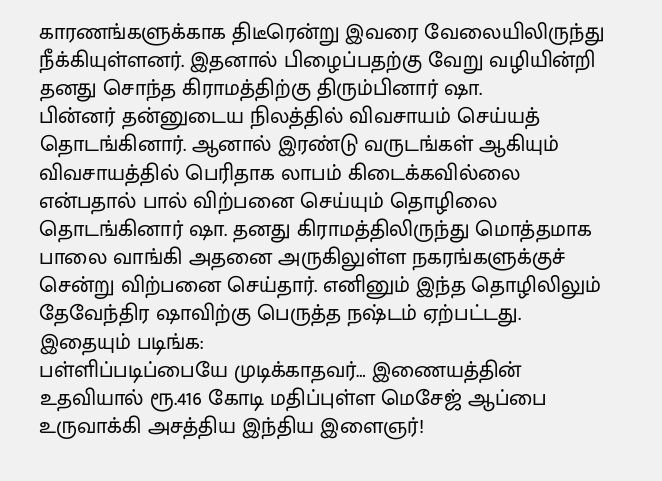காரணங்களுக்காக திடீரென்று இவரை வேலையிலிருந்து நீக்கியுள்ளனர். இதனால் பிழைப்பதற்கு வேறு வழியின்றி தனது சொந்த கிராமத்திற்கு திரும்பினார் ஷா.
பின்னர் தன்னுடைய நிலத்தில் விவசாயம் செய்யத் தொடங்கினார். ஆனால் இரண்டு வருடங்கள் ஆகியும் விவசாயத்தில் பெரிதாக லாபம் கிடைக்கவில்லை என்பதால் பால் விற்பனை செய்யும் தொழிலை தொடங்கினார் ஷா. தனது கிராமத்திலிருந்து மொத்தமாக பாலை வாங்கி அதனை அருகிலுள்ள நகரங்களுக்குச் சென்று விற்பனை செய்தார். எனினும் இந்த தொழிலிலும் தேவேந்திர ஷாவிற்கு பெருத்த நஷ்டம் ஏற்பட்டது.
இதையும் படிங்க:
பள்ளிப்படிப்பையே முடிக்காதவர்… இணையத்தின் உதவியால் ரூ.416 கோடி மதிப்புள்ள மெசேஜ் ஆப்பை உருவாக்கி அசத்திய இந்திய இளைஞர்!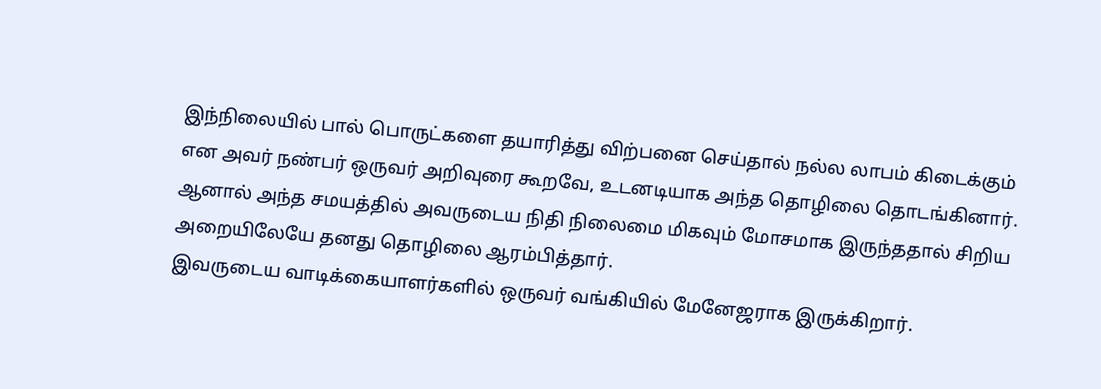இந்நிலையில் பால் பொருட்களை தயாரித்து விற்பனை செய்தால் நல்ல லாபம் கிடைக்கும் என அவர் நண்பர் ஒருவர் அறிவுரை கூறவே, உடனடியாக அந்த தொழிலை தொடங்கினார். ஆனால் அந்த சமயத்தில் அவருடைய நிதி நிலைமை மிகவும் மோசமாக இருந்ததால் சிறிய அறையிலேயே தனது தொழிலை ஆரம்பித்தார்.
இவருடைய வாடிக்கையாளர்களில் ஒருவர் வங்கியில் மேனேஜராக இருக்கிறார்.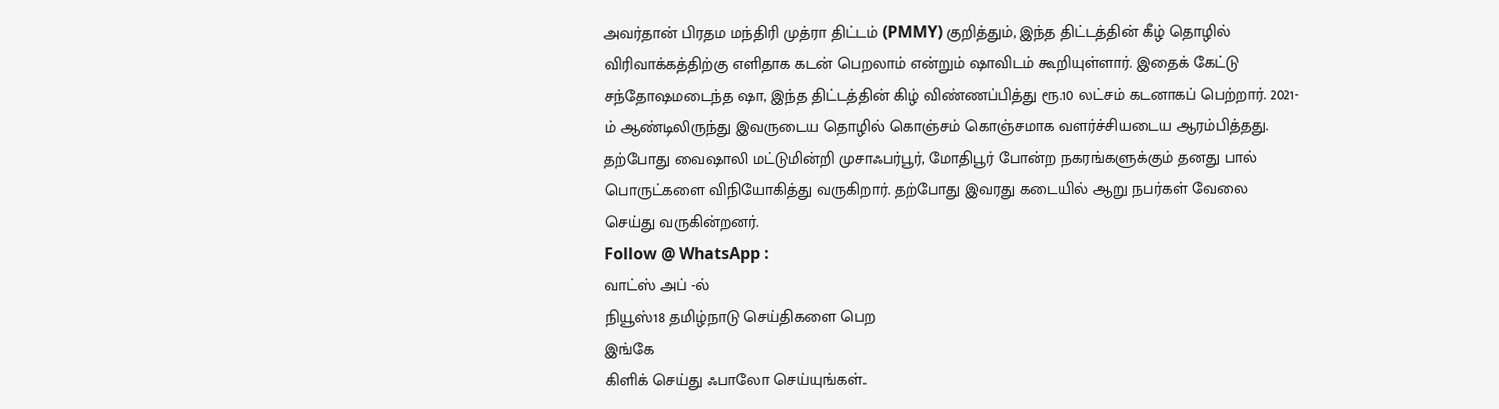அவர்தான் பிரதம மந்திரி முத்ரா திட்டம் (PMMY) குறித்தும், இந்த திட்டத்தின் கீழ் தொழில் விரிவாக்கத்திற்கு எளிதாக கடன் பெறலாம் என்றும் ஷாவிடம் கூறியுள்ளார். இதைக் கேட்டு சந்தோஷமடைந்த ஷா, இந்த திட்டத்தின் கிழ் விண்ணப்பித்து ரூ.10 லட்சம் கடனாகப் பெற்றார். 2021-ம் ஆண்டிலிருந்து இவருடைய தொழில் கொஞ்சம் கொஞ்சமாக வளர்ச்சியடைய ஆரம்பித்தது. தற்போது வைஷாலி மட்டுமின்றி முசாஃபர்பூர், மோதிபூர் போன்ற நகரங்களுக்கும் தனது பால் பொருட்களை விநியோகித்து வருகிறார். தற்போது இவரது கடையில் ஆறு நபர்கள் வேலை செய்து வருகின்றனர்.
Follow @ WhatsApp :
வாட்ஸ் அப் -ல்
நியூஸ்18 தமிழ்நாடு செய்திகளை பெற
இங்கே
கிளிக் செய்து ஃபாலோ செய்யுங்கள்..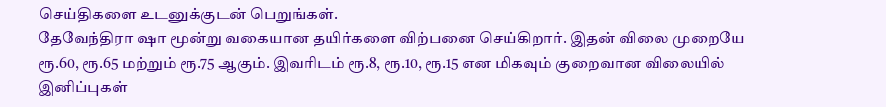செய்திகளை உடனுக்குடன் பெறுங்கள்.
தேவேந்திரா ஷா மூன்று வகையான தயிர்களை விற்பனை செய்கிறார். இதன் விலை முறையே ரூ.60, ரூ.65 மற்றும் ரூ.75 ஆகும். இவரிடம் ரூ.8, ரூ.10, ரூ.15 என மிகவும் குறைவான விலையில் இனிப்புகள்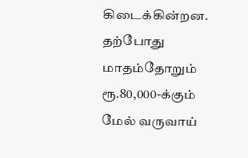கிடைக்கின்றன. தற்போது மாதம்தோறும் ரூ.80,000-க்கும் மேல் வருவாய்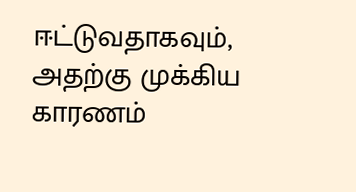ஈட்டுவதாகவும், அதற்கு முக்கிய காரணம்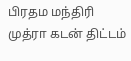பிரதம மந்திரி முத்ரா கடன் திட்டம்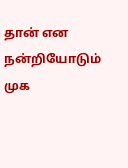தான் என நன்றியோடும் முக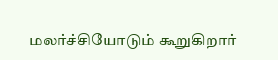மலர்ச்சியோடும் கூறுகிறார்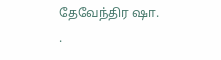தேவேந்திர ஷா.
.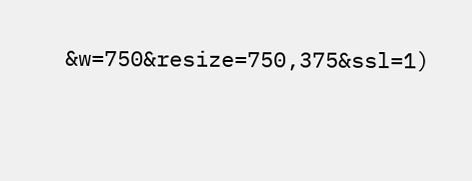&w=750&resize=750,375&ssl=1)